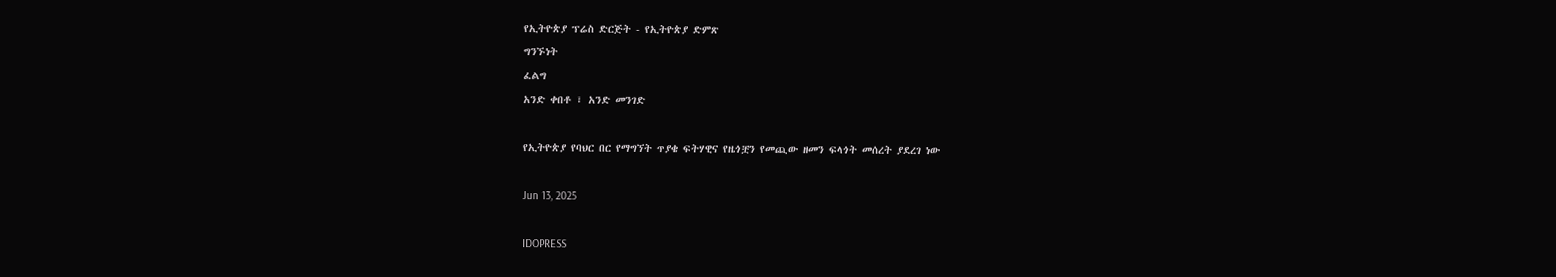የኢትዮጵያ ፕሬስ ድርጅት - የኢትዮጵያ ድምጽ
ግንኙነት
ፈልግ
አንድ ቀበቶ ፣ አንድ መንገድ

የኢትዮጵያ የባህር በር የማግኘት ጥያቄ ፍትሃዊና የዜጎቿን የመጪው ዘመን ፍላጎት መሰረት ያደረገ ነው

Jun 13, 2025

IDOPRESS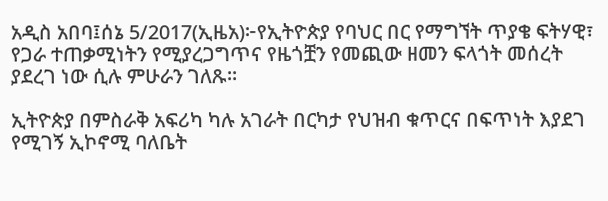አዲስ አበባ፤ሰኔ 5/2017(ኢዜአ)፦የኢትዮጵያ የባህር በር የማግኘት ጥያቄ ፍትሃዊ፣ የጋራ ተጠቃሚነትን የሚያረጋግጥና የዜጎቿን የመጪው ዘመን ፍላጎት መሰረት ያደረገ ነው ሲሉ ምሁራን ገለጹ።

ኢትዮጵያ በምስራቅ አፍሪካ ካሉ አገራት በርካታ የህዝብ ቁጥርና በፍጥነት እያደገ የሚገኝ ኢኮኖሚ ባለቤት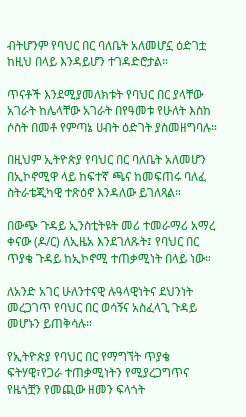ብትሆንም የባህር በር ባለቤት አለመሆኗ ዕድገቷ ከዚህ በላይ እንዳይሆን ተገዳድሮታል።

ጥናቶች እንደሚያመለክቱት የባህር በር ያላቸው አገራት ከሌላቸው አገራት በየዓመቱ የሁለት እስከ ሶስት በመቶ የምጣኔ ሀብት ዕድገት ያስመዘግባሉ።

በዚህም ኢትዮጵያ የባህር በር ባለቤት አለመሆን በኢኮኖሚዋ ላይ ከፍተኛ ጫና ከመፍጠሩ ባለፈ ስትራቴጂካዊ ተጽዕኖ እንዳለው ይገለጻል።

በውጭ ጉዳይ ኢንስቲትዩት መሪ ተመራማሪ አማረ ቀናው (ዶ/ር) ለኢዜአ እንደገለጹት፤ የባህር በር ጥያቄ ጉዳይ ከኢኮኖሚ ተጠቃሚነት በላይ ነው።

ለአንድ አገር ሁለንተናዊ ሉዓላዊነትና ደህንነት መረጋገጥ የባህር በር ወሳኝና አስፈላጊ ጉዳይ መሆኑን ይጠቅሳሉ።

የኢትዮጵያ የባህር በር የማግኘት ጥያቄ ፍትሃዊ፣የጋራ ተጠቃሚነትን የሚያረጋግጥና የዜጎቿን የመጪው ዘመን ፍላጎት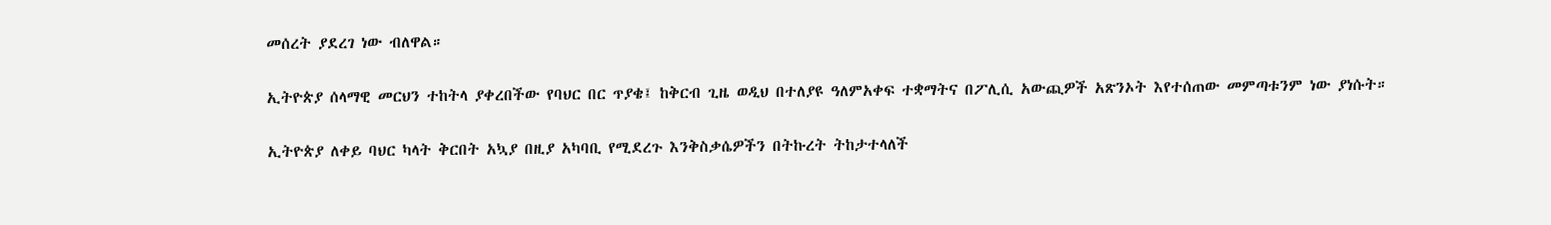መሰረት ያደረገ ነው ብለዋል።

ኢትዮጵያ ሰላማዊ መርህን ተከትላ ያቀረበችው የባህር በር ጥያቄ፤ ከቅርብ ጊዜ ወዲህ በተለያዩ ዓለምአቀፍ ተቋማትና በፖሊሲ አውጪዎች አጽንኦት እየተሰጠው መምጣቱንም ነው ያነሱት።

ኢትዮጵያ ለቀይ ባህር ካላት ቅርበት አኳያ በዚያ አካባቢ የሚደረጉ እንቅስቃሴዎችን በትኩረት ትከታተላለች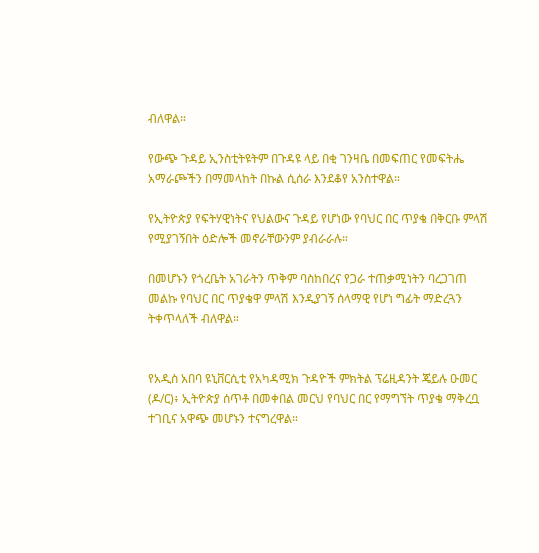ብለዋል።

የውጭ ጉዳይ ኢንስቲትዩትም በጉዳዩ ላይ በቂ ገንዛቤ በመፍጠር የመፍትሔ አማራጮችን በማመላከት በኩል ሲሰራ እንደቆየ አንስተዋል።

የኢትዮጵያ የፍትሃዊነትና የህልውና ጉዳይ የሆነው የባህር በር ጥያቄ በቅርቡ ምላሽ የሚያገኝበት ዕድሎች መኖራቸውንም ያብራራሉ።

በመሆኑን የጎረቤት አገራትን ጥቅም ባስከበረና የጋራ ተጠቃሚነትን ባረጋገጠ መልኩ የባህር በር ጥያቄዋ ምላሽ እንዲያገኝ ሰላማዊ የሆነ ግፊት ማድረጓን ትቀጥላለች ብለዋል።


የአዲስ አበባ ዩኒቨርሲቲ የአካዳሚክ ጉዳዮች ምክትል ፕሬዚዳንት ጄይሉ ዑመር (ዶ/ር)፥ ኢትዮጵያ ሰጥቶ በመቀበል መርህ የባህር በር የማግኘት ጥያቄ ማቅረቧ ተገቢና አዋጭ መሆኑን ተናግረዋል።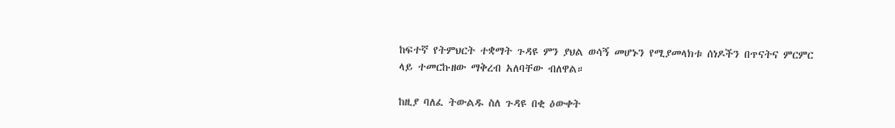ከፍተኛ የትምህርት ተቋማት ጉዳዩ ምን ያህል ወሳኝ መሆኑን የሚያመላክቱ ሰነዶችን በጥናትና ምርምር ላይ ተመርኩዘው ማቅረብ አለባቸው ብለዋል።

ከዚያ ባለፈ ትውልዱ ስለ ጉዳዩ በቂ ዕውቀት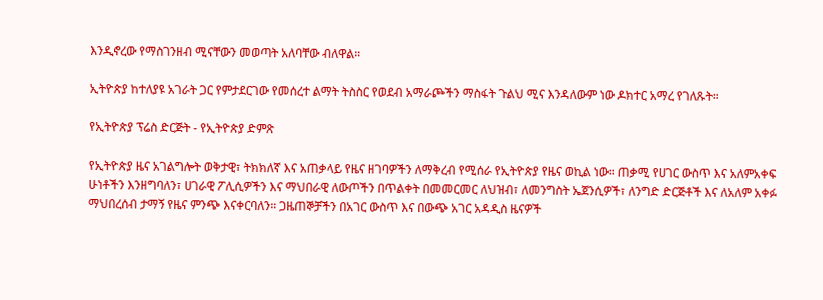እንዲኖረው የማስገንዘብ ሚናቸውን መወጣት አለባቸው ብለዋል።

ኢትዮጵያ ከተለያዩ አገራት ጋር የምታደርገው የመሰረተ ልማት ትስስር የወደብ አማራጮችን ማስፋት ጉልህ ሚና እንዳለውም ነው ዶክተር አማረ የገለጹት።

የኢትዮጵያ ፕሬስ ድርጅት - የኢትዮጵያ ድምጽ

የኢትዮጵያ ዜና አገልግሎት ወቅታዊ፣ ትክክለኛ እና አጠቃላይ የዜና ዘገባዎችን ለማቅረብ የሚሰራ የኢትዮጵያ የዜና ወኪል ነው። ጠቃሚ የሀገር ውስጥ እና አለምአቀፍ ሁነቶችን እንዘግባለን፣ ሀገራዊ ፖሊሲዎችን እና ማህበራዊ ለውጦችን በጥልቀት በመመርመር ለህዝብ፣ ለመንግስት ኤጀንሲዎች፣ ለንግድ ድርጅቶች እና ለአለም አቀፉ ማህበረሰብ ታማኝ የዜና ምንጭ እናቀርባለን። ጋዜጠኞቻችን በአገር ውስጥ እና በውጭ አገር አዳዲስ ዜናዎች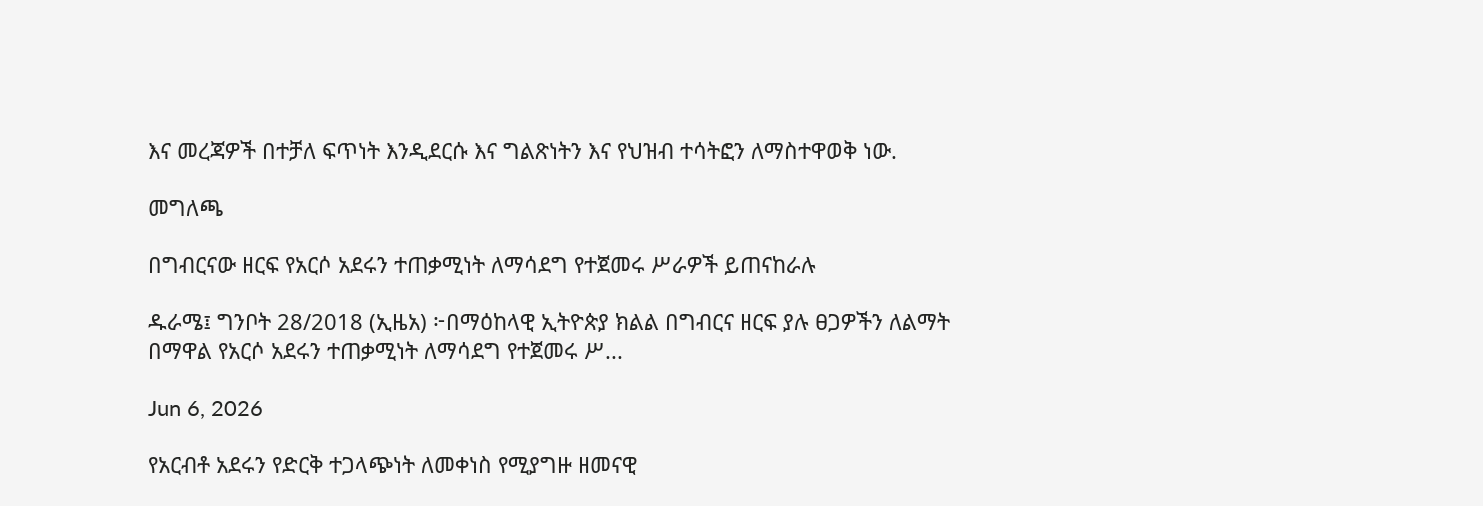እና መረጃዎች በተቻለ ፍጥነት እንዲደርሱ እና ግልጽነትን እና የህዝብ ተሳትፎን ለማስተዋወቅ ነው.

መግለጫ

በግብርናው ዘርፍ የአርሶ አደሩን ተጠቃሚነት ለማሳደግ የተጀመሩ ሥራዎች ይጠናከራሉ

ዱራሜ፤ ግንቦት 28/2018 (ኢዜአ) ፦በማዕከላዊ ኢትዮጵያ ክልል በግብርና ዘርፍ ያሉ ፀጋዎችን ለልማት በማዋል የአርሶ አደሩን ተጠቃሚነት ለማሳደግ የተጀመሩ ሥ...

Jun 6, 2026

የአርብቶ አደሩን የድርቅ ተጋላጭነት ለመቀነስ የሚያግዙ ዘመናዊ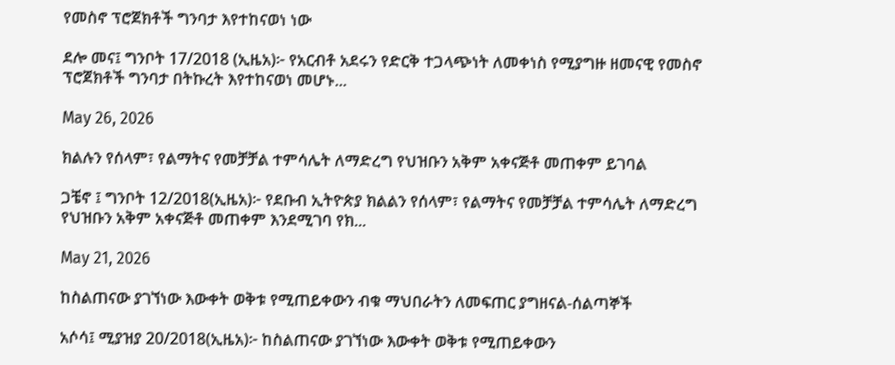የመስኖ ፕሮጀክቶች ግንባታ እየተከናወነ ነው

ደሎ መና፤ ግንቦት 17/2018 (ኢዜአ)፦ የአርብቶ አደሩን የድርቅ ተጋላጭነት ለመቀነስ የሚያግዙ ዘመናዊ የመስኖ ፕሮጀክቶች ግንባታ በትኩረት እየተከናወነ መሆኑ...

May 26, 2026

ክልሉን የሰላም፣ የልማትና የመቻቻል ተምሳሌት ለማድረግ የህዝቡን አቅም አቀናጅቶ መጠቀም ይገባል

ጋቼኖ ፤ ግንቦት 12/2018(ኢዜአ)፦ የደቡብ ኢትዮጵያ ክልልን የሰላም፣ የልማትና የመቻቻል ተምሳሌት ለማድረግ የህዝቡን አቅም አቀናጅቶ መጠቀም እንደሚገባ የክ...

May 21, 2026

ከስልጠናው ያገኘነው እውቀት ወቅቱ የሚጠይቀውን ብቁ ማህበራትን ለመፍጠር ያግዘናል-ሰልጣኞች

አሶሳ፤ ሚያዝያ 20/2018(ኢዜአ)፦ ከስልጠናው ያገኘነው እውቀት ወቅቱ የሚጠይቀውን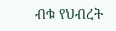ብቁ የህብረት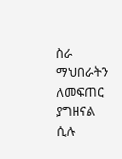ስራ ማህበራትን ለመፍጠር ያግዘናል ሲሉ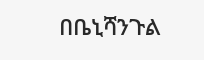በቤኒሻንጉል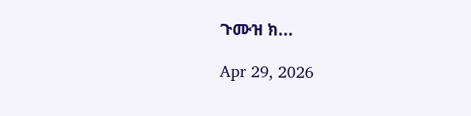ጉሙዝ ክ...

Apr 29, 2026